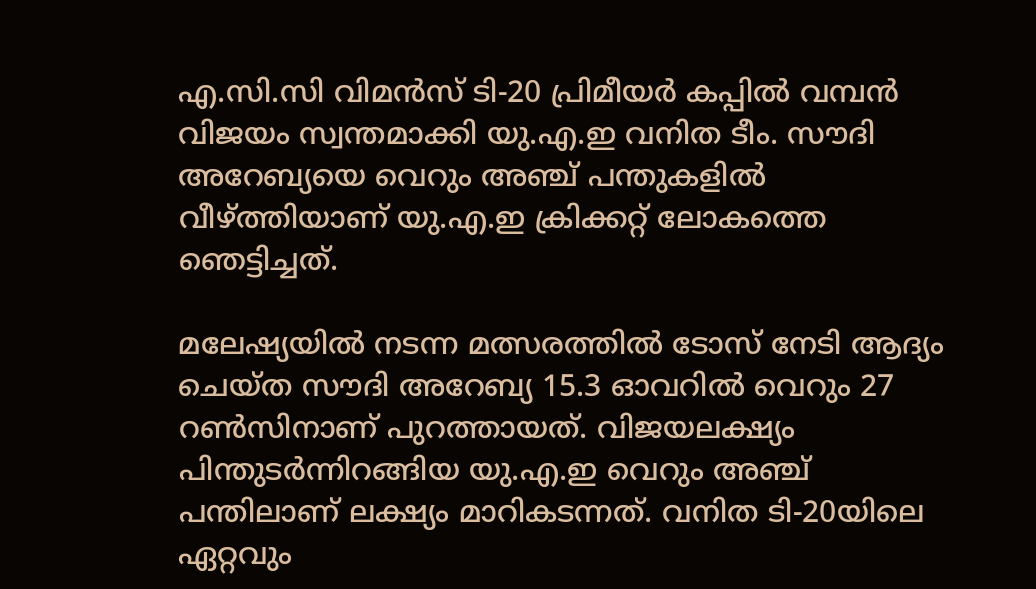എ.സി.സി വിമന്‍സ് ടി-20 പ്രിമീയര്‍ കപ്പില്‍ വമ്പന്‍ വിജയം സ്വന്തമാക്കി യു.എ.ഇ വനിത ടീം. സൗദി അറേബ്യയെ വെറും അഞ്ച് പന്തുകളില്‍ വീഴ്ത്തിയാണ് യു.എ.ഇ ക്രിക്കറ്റ് ലോകത്തെ ഞെട്ടിച്ചത്.

മലേഷ്യയില്‍ നടന്ന മത്സരത്തില്‍ ടോസ് നേടി ആദ്യം ചെയ്ത സൗദി അറേബ്യ 15.3 ഓവറില്‍ വെറും 27 റണ്‍സിനാണ് പുറത്തായത്. വിജയലക്ഷ്യം പിന്തുടര്‍ന്നിറങ്ങിയ യു.എ.ഇ വെറും അഞ്ച് പന്തിലാണ് ലക്ഷ്യം മാറികടന്നത്. വനിത ടി-20യിലെ ഏറ്റവും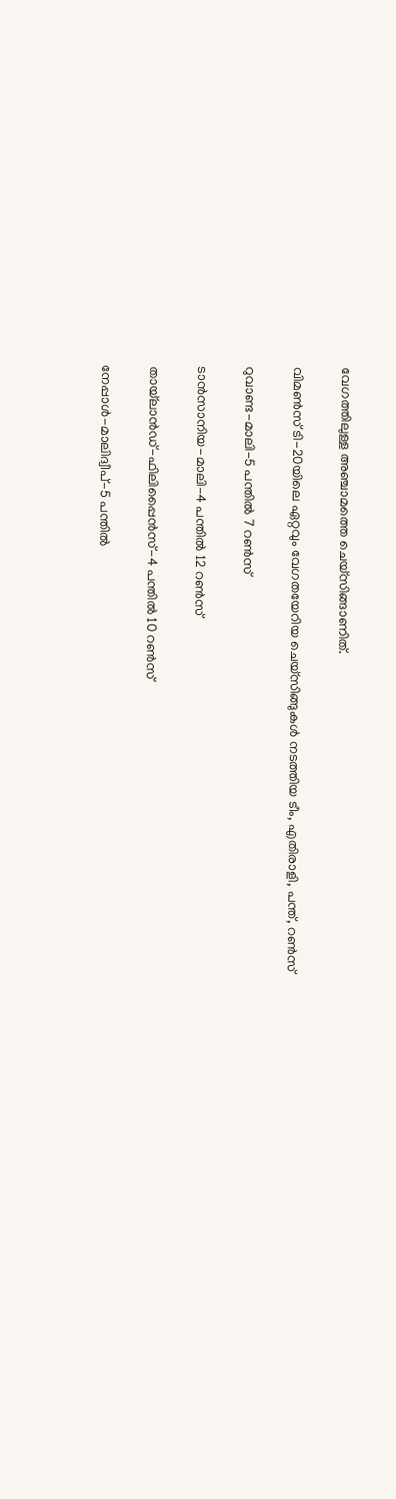വേഗത്തിലുള്ള അഞ്ചാമത്തെ ചെയ്സിങ്ങാണിത്.

വിമണ്‍സ് ടി-20യിലെ ഏറ്റവും വേഗതയേറിയ ചെയ്സിങ്ങുകള്‍ നടത്തിയ ടീം, എതിരാളി, പന്ത്, റണ്‍സ്

റുവാണ്ട-മാലി-5 പന്തില്‍ 7 റണ്‍സ്

ടാന്‍സാനിയ-മാലി-4 പന്തില്‍ 12 റണ്‍സ്

തായ്‌ലാന്‍ഡ്-ഫിലിപ്പൈന്‍സ്-4 പന്തില്‍ 10 റണ്‍സ്

നേപ്പാള്‍-മാലിദ്വീപ്-5 പന്തില്‍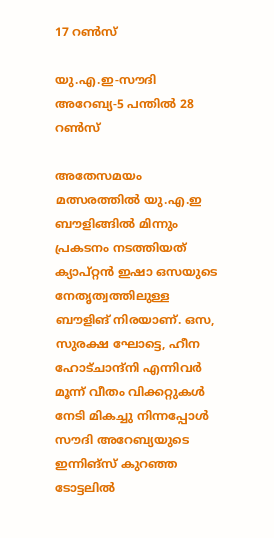17 റണ്‍സ്

യു.എ.ഇ-സൗദി അറേബ്യ-5 പന്തില്‍ 28 റണ്‍സ്

അതേസമയം മത്സരത്തില്‍ യു.എ.ഇ ബൗളിങ്ങില്‍ മിന്നും പ്രകടനം നടത്തിയത് ക്യാപ്റ്റന്‍ ഇഷാ ഒസയുടെ നേതൃത്വത്തിലുള്ള ബൗളിങ് നിരയാണ്. ഒസ, സുരക്ഷ ഘോട്ടെ, ഹീന ഹോട്ചാന്ദ്‌നി എന്നിവര്‍ മൂന്ന് വീതം വിക്കറ്റുകള്‍ നേടി മികച്ചു നിന്നപ്പോള്‍ സൗദി അറേബ്യയുടെ ഇന്നിങ്സ് കുറഞ്ഞ ടോട്ടലില്‍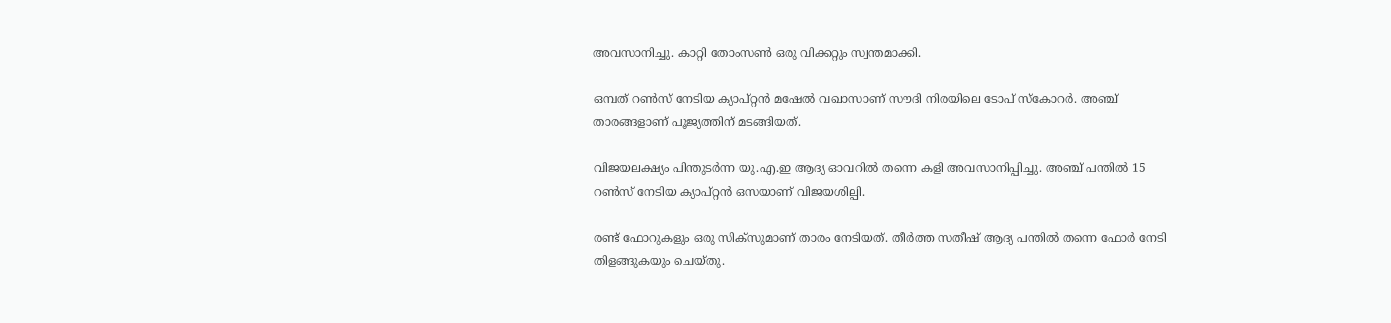അവസാനിച്ചു. കാറ്റി തോംസണ്‍ ഒരു വിക്കറ്റും സ്വന്തമാക്കി.

ഒമ്പത് റണ്‍സ് നേടിയ ക്യാപ്റ്റന്‍ മഷേല്‍ വഖാസാണ് സൗദി നിരയിലെ ടോപ് സ്‌കോറര്‍. അഞ്ച് താരങ്ങളാണ് പൂജ്യത്തിന് മടങ്ങിയത്.

വിജയലക്ഷ്യം പിന്തുടര്‍ന്ന യു.എ.ഇ ആദ്യ ഓവറില്‍ തന്നെ കളി അവസാനിപ്പിച്ചു. അഞ്ച് പന്തില്‍ 15 റണ്‍സ് നേടിയ ക്യാപ്റ്റന്‍ ഒസയാണ് വിജയശില്പി.

രണ്ട് ഫോറുകളും ഒരു സിക്‌സുമാണ് താരം നേടിയത്. തീര്‍ത്ത സതീഷ് ആദ്യ പന്തില്‍ തന്നെ ഫോര്‍ നേടി തിളങ്ങുകയും ചെയ്തു.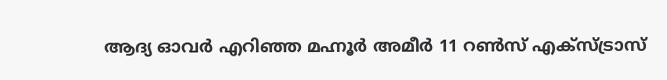ആദ്യ ഓവര്‍ എറിഞ്ഞ മഹ്നൂര്‍ അമീര്‍ 11 റണ്‍സ് എക്‌സ്ട്രാസ്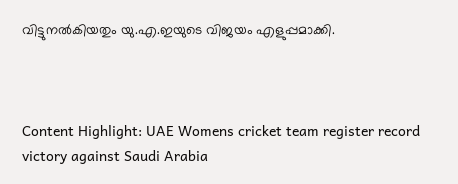വിട്ടുനല്‍കിയതും യു.എ.ഇയുടെ വിജയം എളുപ്പമാക്കി.



Content Highlight: UAE Womens cricket team register record victory against Saudi Arabia